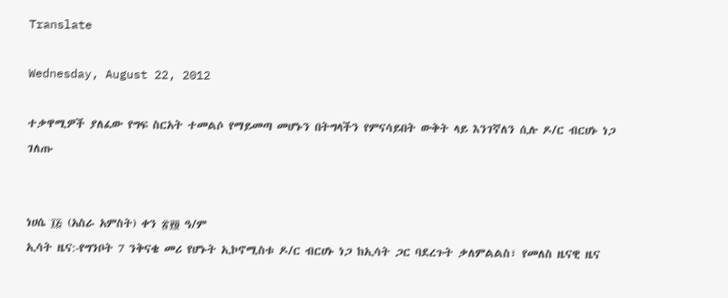Translate

Wednesday, August 22, 2012

ተቃዋሚዎች ያለፈው የግፍ ስርአት ተመልሶ የማይመጣ መሆኑን በትግላችን የምናሳይበት ውቅት ላይ እንገኛለን ሲሉ ዶ/ር ብርሀኑ ነጋ ገለጡ


ነሀሴ ፲፭ (አስራ አምስት) ቀን ፳፻፬ ዓ/ም
ኢሳት ዜና:-የግንቦት 7 ንቅናቄ መሪ የሆኑት ኢኮኖሚስቱ ዶ/ር ብርሀኑ ነጋ ከኢሳት ጋር ባደረጉት ቃለምልልስ፣ የመለስ ዜናዊ ዜና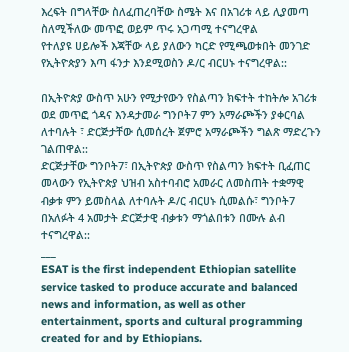እረፍት በግላቸው ስለፈጠረባቸው ስሜት እና በአገሪቱ ላይ ሊያመጣ ስለሚችለው መጥፎ ወይም ጥሩ አጋጣሚ ተናግረዋል
የተለያዩ ሀይሎች እጃቸው ላይ ያለውን ካርድ የሚጫወቱበት መንገድ የኢትዮጵያን እጣ ፋንታ እንደሚወስን ዶ/ር ብርሀኑ ተናግረዋል::

በኢትዮጵያ ውስጥ አሁን የሚታየውን የስልጣን ክፍተት ተከትሎ አገሪቱ ወደ መጥፎ ጎዳና እንዳታመራ ግንቦት7 ምን አማራጮችን ያቀርባል ለተባሉት ፣ ድርጅታቸው ሲመሰረት ጀምሮ አማራጮችን ግልጽ ማድረጉን ገልጠዋል::
ድርጅታቸው ግንቦት7፣ በኢትዮጵያ ውስጥ የስልጣን ክፍተት ቢፈጠር መላውን የኢትዮጵያ ህዝብ አስተባብሮ አመራር ለመስጠት ተቋማዊ ብቃቱ ምን ይመስላል ለተባሉት ዶ/ር ብርሀኑ ሲመልሱ፣ ግንቦት7 በአለፉት 4 አመታት ድርጅታዊ ብቃቱን ማጎልበቱን በሙሉ ልብ ተናግረዋል::
___
ESAT is the first independent Ethiopian satellite service tasked to produce accurate and balanced news and information, as well as other entertainment, sports and cultural programming created for and by Ethiopians.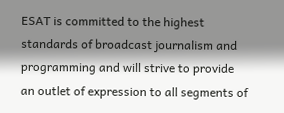ESAT is committed to the highest standards of broadcast journalism and programming and will strive to provide an outlet of expression to all segments of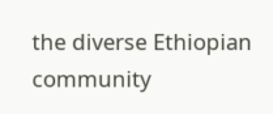the diverse Ethiopian community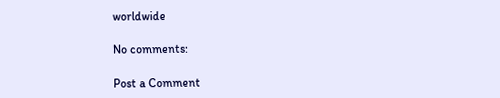worldwide

No comments:

Post a Comment